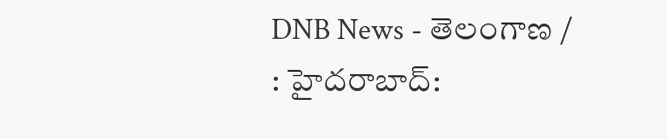DNB News - తెలంగాణ / : హైదరాబాద్: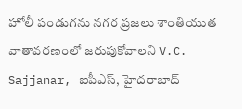హోలీ పండుగను నగర ప్రజలు శాంతియుత వాతావరణంలో జరుపుకోవాలని V.C. Sajjanar, ఐపీఎస్, హైదరాబాద్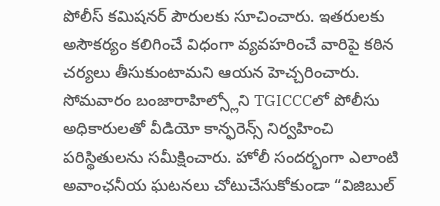పోలీస్ కమిషనర్ పౌరులకు సూచించారు. ఇతరులకు అసౌకర్యం కలిగించే విధంగా వ్యవహరించే వారిపై కఠిన చర్యలు తీసుకుంటామని ఆయన హెచ్చరించారు. సోమవారం బంజారాహిల్స్లోని TGICCCలో పోలీసు అధికారులతో వీడియో కాన్ఫరెన్స్ నిర్వహించి పరిస్థితులను సమీక్షించారు. హోలీ సందర్భంగా ఎలాంటి అవాంఛనీయ ఘటనలు చోటుచేసుకోకుండా “విజిబుల్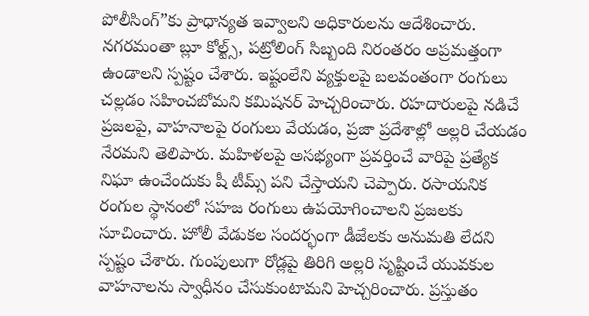పోలీసింగ్”కు ప్రాధాన్యత ఇవ్వాలని అధికారులను ఆదేశించారు. నగరమంతా బ్లూ కోల్ట్స్, పట్రోలింగ్ సిబ్బంది నిరంతరం అప్రమత్తంగా ఉండాలని స్పష్టం చేశారు. ఇష్టంలేని వ్యక్తులపై బలవంతంగా రంగులు చల్లడం సహించబోమని కమిషనర్ హెచ్చరించారు. రహదారులపై నడిచే ప్రజలపై, వాహనాలపై రంగులు వేయడం, ప్రజా ప్రదేశాల్లో అల్లరి చేయడం నేరమని తెలిపారు. మహిళలపై అసభ్యంగా ప్రవర్తించే వారిపై ప్రత్యేక నిఘా ఉంచేందుకు షీ టీమ్స్ పని చేస్తాయని చెప్పారు. రసాయనిక రంగుల స్థానంలో సహజ రంగులు ఉపయోగించాలని ప్రజలకు సూచించారు. హోలీ వేడుకల సందర్భంగా డీజేలకు అనుమతి లేదని స్పష్టం చేశారు. గుంపులుగా రోడ్లపై తిరిగి అల్లరి సృష్టించే యువకుల వాహనాలను స్వాధీనం చేసుకుంటామని హెచ్చరించారు. ప్రస్తుతం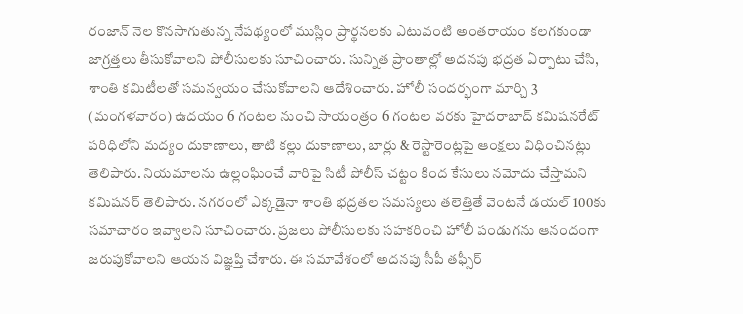రంజాన్ నెల కొనసాగుతున్న నేపథ్యంలో ముస్లిం ప్రార్థనలకు ఎటువంటి అంతరాయం కలగకుండా జాగ్రత్తలు తీసుకోవాలని పోలీసులకు సూచించారు. సున్నిత ప్రాంతాల్లో అదనపు భద్రత ఏర్పాటు చేసి, శాంతి కమిటీలతో సమన్వయం చేసుకోవాలని ఆదేశించారు. హోలీ సందర్భంగా మార్చి 3 (మంగళవారం) ఉదయం 6 గంటల నుంచి సాయంత్రం 6 గంటల వరకు హైదరాబాద్ కమిషనరేట్ పరిధిలోని మద్యం దుకాణాలు, తాటి కల్లు దుకాణాలు, బార్లు & రెస్టారెంట్లపై ఆంక్షలు విధించినట్లు తెలిపారు. నియమాలను ఉల్లంఘించే వారిపై సిటీ పోలీస్ చట్టం కింద కేసులు నమోదు చేస్తామని కమిషనర్ తెలిపారు. నగరంలో ఎక్కడైనా శాంతి భద్రతల సమస్యలు తలెత్తితే వెంటనే డయల్ 100కు సమాచారం ఇవ్వాలని సూచించారు. ప్రజలు పోలీసులకు సహకరించి హోలీ పండుగను ఆనందంగా జరుపుకోవాలని ఆయన విజ్ఞప్తి చేశారు. ఈ సమావేశంలో అదనపు సీపీ తఫ్సీర్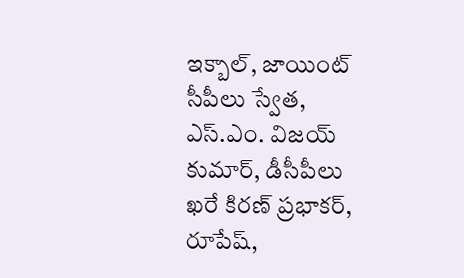ఇక్బాల్, జాయింట్ సీపీలు స్వేత, ఎస్.ఎం. విజయ్ కుమార్, డీసీపీలు ఖరే కిరణ్ ప్రభాకర్, రూపేష్,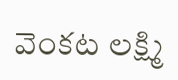వెంకట లక్ష్మి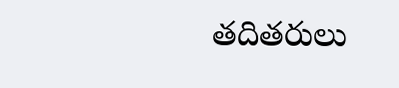తదితరులు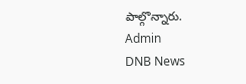పాల్గొన్నారు.
Admin
DNB News